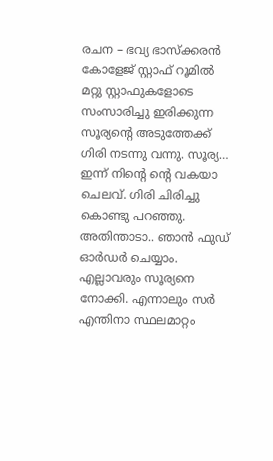രചന – ഭവ്യ ഭാസ്ക്കരൻ
കോളേജ് സ്റ്റാഫ് റൂമിൽ മറ്റു സ്റ്റാഫുകളോടെ സംസാരിച്ചു ഇരിക്കുന്ന സൂര്യന്റെ അടുത്തേക്ക് ഗിരി നടന്നു വന്നു. സൂര്യ… ഇന്ന് നിന്റെ ന്റെ വകയാ ചെലവ്. ഗിരി ചിരിച്ചു കൊണ്ടു പറഞ്ഞു. അതിന്താടാ.. ഞാൻ ഫുഡ് ഓർഡർ ചെയ്യാം. എല്ലാവരും സൂര്യനെ നോക്കി. എന്നാലും സർ എന്തിനാ സ്ഥലമാറ്റം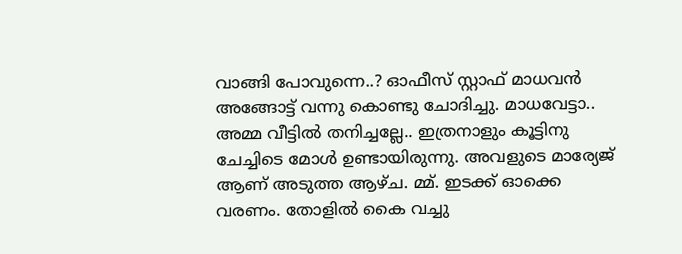വാങ്ങി പോവുന്നെ..? ഓഫീസ് സ്റ്റാഫ് മാധവൻ അങ്ങോട്ട് വന്നു കൊണ്ടു ചോദിച്ചു. മാധവേട്ടാ.. അമ്മ വീട്ടിൽ തനിച്ചല്ലേ.. ഇത്രനാളും കൂട്ടിനു ചേച്ചിടെ മോൾ ഉണ്ടായിരുന്നു. അവളുടെ മാര്യേജ് ആണ് അടുത്ത ആഴ്ച. മ്മ്. ഇടക്ക് ഓക്കെ വരണം. തോളിൽ കൈ വച്ചു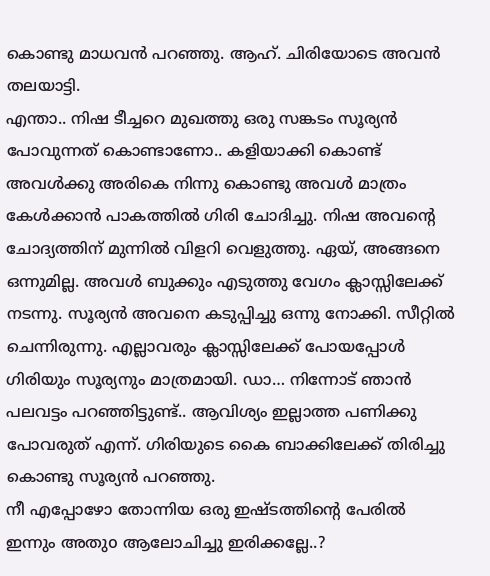കൊണ്ടു മാധവൻ പറഞ്ഞു. ആഹ്. ചിരിയോടെ അവൻ തലയാട്ടി.
എന്താ.. നിഷ ടീച്ചറെ മുഖത്തു ഒരു സങ്കടം സൂര്യൻ പോവുന്നത് കൊണ്ടാണോ.. കളിയാക്കി കൊണ്ട് അവൾക്കു അരികെ നിന്നു കൊണ്ടു അവൾ മാത്രം കേൾക്കാൻ പാകത്തിൽ ഗിരി ചോദിച്ചു. നിഷ അവന്റെ ചോദ്യത്തിന് മുന്നിൽ വിളറി വെളുത്തു. ഏയ്, അങ്ങനെ ഒന്നുമില്ല. അവൾ ബുക്കും എടുത്തു വേഗം ക്ലാസ്സിലേക്ക് നടന്നു. സൂര്യൻ അവനെ കടുപ്പിച്ചു ഒന്നു നോക്കി. സീറ്റിൽ ചെന്നിരുന്നു. എല്ലാവരും ക്ലാസ്സിലേക്ക് പോയപ്പോൾ ഗിരിയും സൂര്യനും മാത്രമായി. ഡാ… നിന്നോട് ഞാൻ പലവട്ടം പറഞ്ഞിട്ടുണ്ട്.. ആവിശ്യം ഇല്ലാത്ത പണിക്കു പോവരുത് എന്ന്. ഗിരിയുടെ കൈ ബാക്കിലേക്ക് തിരിച്ചു കൊണ്ടു സൂര്യൻ പറഞ്ഞു.
നീ എപ്പോഴോ തോന്നിയ ഒരു ഇഷ്ടത്തിന്റെ പേരിൽ ഇന്നും അതുo ആലോചിച്ചു ഇരിക്കല്ലേ..?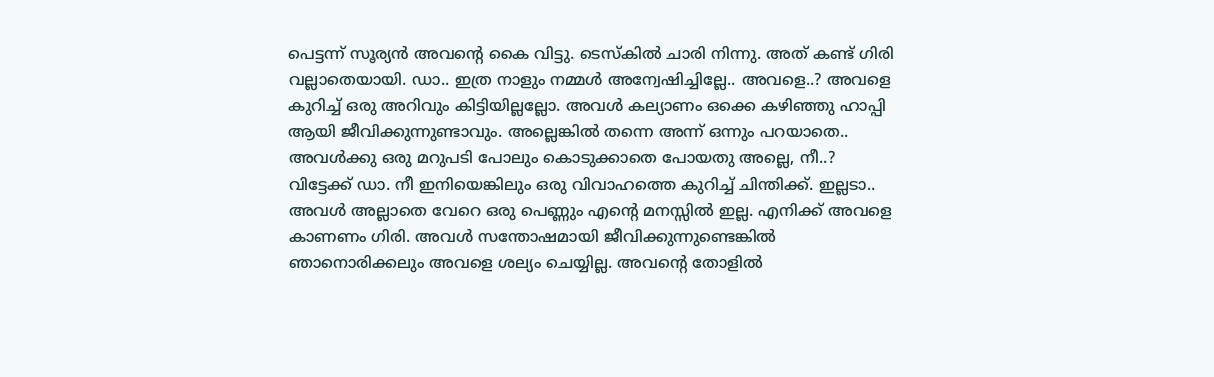പെട്ടന്ന് സൂര്യൻ അവന്റെ കൈ വിട്ടു. ടെസ്കിൽ ചാരി നിന്നു. അത് കണ്ട് ഗിരി വല്ലാതെയായി. ഡാ.. ഇത്ര നാളും നമ്മൾ അന്വേഷിച്ചില്ലേ.. അവളെ..? അവളെ കുറിച്ച് ഒരു അറിവും കിട്ടിയില്ലല്ലോ. അവൾ കല്യാണം ഒക്കെ കഴിഞ്ഞു ഹാപ്പി ആയി ജീവിക്കുന്നുണ്ടാവും. അല്ലെങ്കിൽ തന്നെ അന്ന് ഒന്നും പറയാതെ.. അവൾക്കു ഒരു മറുപടി പോലും കൊടുക്കാതെ പോയതു അല്ലെ, നീ..? വിട്ടേക്ക് ഡാ. നീ ഇനിയെങ്കിലും ഒരു വിവാഹത്തെ കുറിച്ച് ചിന്തിക്ക്. ഇല്ലടാ.. അവൾ അല്ലാതെ വേറെ ഒരു പെണ്ണും എന്റെ മനസ്സിൽ ഇല്ല. എനിക്ക് അവളെ കാണണം ഗിരി. അവൾ സന്തോഷമായി ജീവിക്കുന്നുണ്ടെങ്കിൽ ഞാനൊരിക്കലും അവളെ ശല്യം ചെയ്യില്ല. അവന്റെ തോളിൽ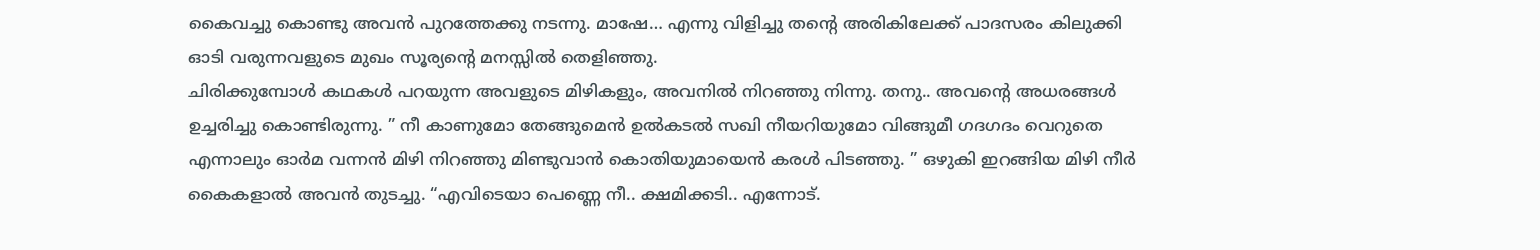കൈവച്ചു കൊണ്ടു അവൻ പുറത്തേക്കു നടന്നു. മാഷേ… എന്നു വിളിച്ചു തന്റെ അരികിലേക്ക് പാദസരം കിലുക്കി ഓടി വരുന്നവളുടെ മുഖം സൂര്യന്റെ മനസ്സിൽ തെളിഞ്ഞു.
ചിരിക്കുമ്പോൾ കഥകൾ പറയുന്ന അവളുടെ മിഴികളും, അവനിൽ നിറഞ്ഞു നിന്നു. തനു.. അവന്റെ അധരങ്ങൾ ഉച്ചരിച്ചു കൊണ്ടിരുന്നു. ” നീ കാണുമോ തേങ്ങുമെൻ ഉൽകടൽ സഖി നീയറിയുമോ വിങ്ങുമീ ഗദഗദം വെറുതെ എന്നാലും ഓർമ വന്നൻ മിഴി നിറഞ്ഞു മിണ്ടുവാൻ കൊതിയുമായെൻ കരൾ പിടഞ്ഞു. ” ഒഴുകി ഇറങ്ങിയ മിഴി നീർ കൈകളാൽ അവൻ തുടച്ചു. “എവിടെയാ പെണ്ണെ നീ.. ക്ഷമിക്കടി.. എന്നോട്.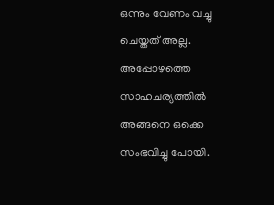ഒന്നും വേണം വച്ചു ചെയ്തത് അല്ല. അപ്പോഴത്തെ സാഹചര്യത്തിൽ അങ്ങനെ ഒക്കെ സംഭവിച്ചു പോയി.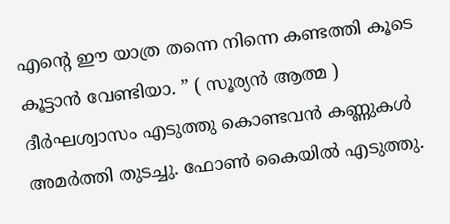എന്റെ ഈ യാത്ര തന്നെ നിന്നെ കണ്ടത്തി കൂടെ കൂട്ടാൻ വേണ്ടിയാ. ” ( സൂര്യൻ ആത്മ ) ദീർഘശ്വാസം എടുത്തു കൊണ്ടവൻ കണ്ണുകൾ അമർത്തി തുടച്ചു. ഫോൺ കൈയിൽ എടുത്തു.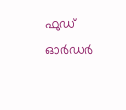ഫുഡ് ഓർഡർ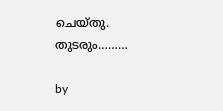ചെയ്തു.
തുടരും………

by